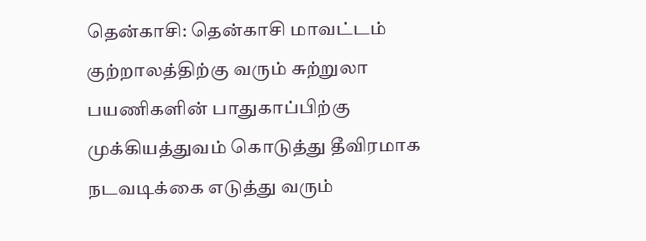தென்காசி: தென்காசி மாவட்டம் குற்றாலத்திற்கு வரும் சுற்றுலா பயணிகளின் பாதுகாப்பிற்கு முக்கியத்துவம் கொடுத்து தீவிரமாக நடவடிக்கை எடுத்து வரும்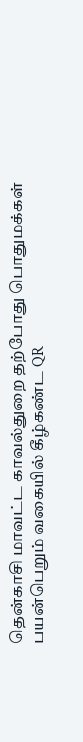தென்காசி மாவட்ட காவல்துறை தற்போது பொதுமக்கள் பயன்பெறும் வகையில் கீழ்கண்ட QR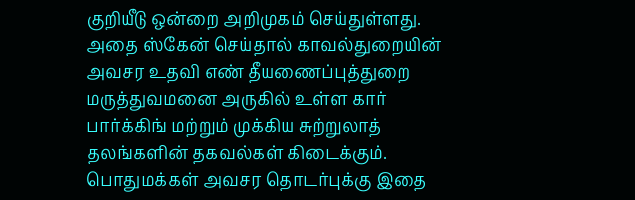குறியீடு ஒன்றை அறிமுகம் செய்துள்ளது. அதை ஸ்கேன் செய்தால் காவல்துறையின் அவசர உதவி எண் தீயணைப்புத்துறை மருத்துவமனை அருகில் உள்ள கார் பார்க்கிங் மற்றும் முக்கிய சுற்றுலாத் தலங்களின் தகவல்கள் கிடைக்கும். பொதுமக்கள் அவசர தொடர்புக்கு இதை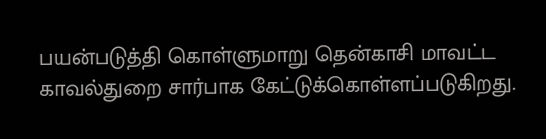பயன்படுத்தி கொள்ளுமாறு தென்காசி மாவட்ட காவல்துறை சார்பாக கேட்டுக்கொள்ளப்படுகிறது.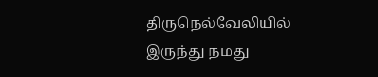திருநெல்வேலியில் இருந்து நமது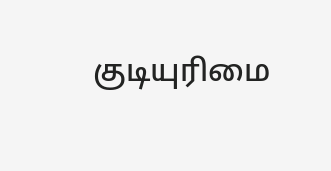குடியுரிமை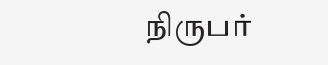நிருபர்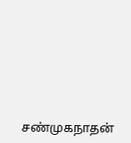சண்முகநாதன்